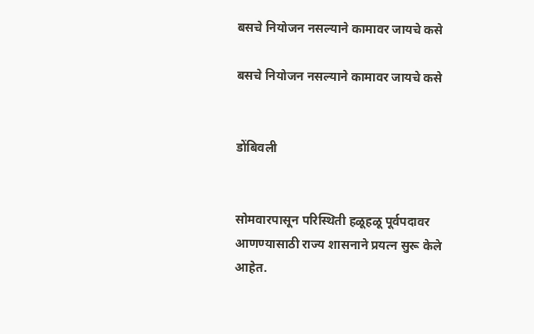बसचे नियोजन नसल्याने कामावर जायचे कसे

बसचे नियोजन नसल्याने कामावर जायचे कसे


डोंबिवली


सोमवारपासून परिस्थिती हळूहळू पूर्वपदावर आणण्यासाठी राज्य शासनाने प्रयत्न सुरू केले आहेत.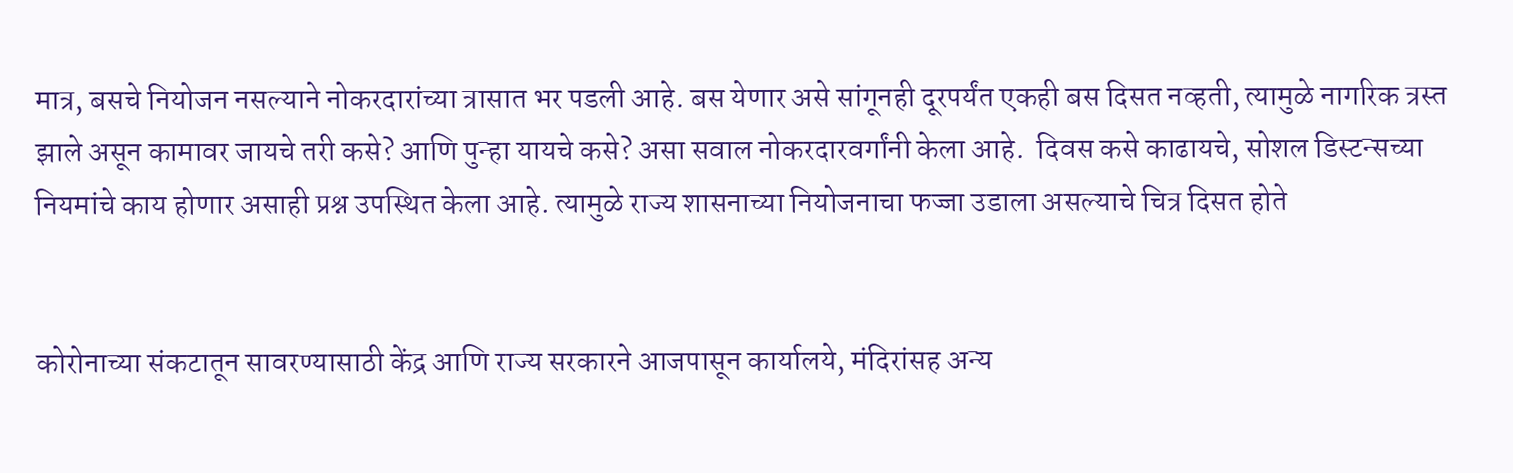मात्र, बसचे नियोजन नसल्याने नोकरदारांच्या त्रासात भर पडली आहे. बस येणार असे सांगूनही दूरपर्यंत एकही बस दिसत नव्हती, त्यामुळे नागरिक त्रस्त झाले असून कामावर जायचे तरी कसे? आणि पुन्हा यायचे कसे? असा सवाल नोकरदारवर्गांनी केला आहे.  दिवस कसे काढायचे, सोशल डिस्टन्सच्या नियमांचे काय होणार असाही प्रश्न उपस्थित केला आहे. त्यामुळे राज्य शासनाच्या नियोजनाचा फज्जा उडाला असल्याचे चित्र दिसत होते


कोरोनाच्या संकटातून सावरण्यासाठी केंद्र आणि राज्य सरकारने आजपासून कार्यालये, मंदिरांसह अन्य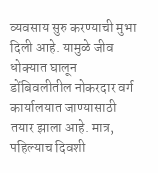व्यवसाय सुरु करण्याची मुभा दिली आहे. यामुळे जीव धोक्यात घालून डोंबिवलीतील नोकरदार वर्ग कार्यालयात जाण्यासाठी तयार झाला आहे. मात्र, पहिल्याच दिवशी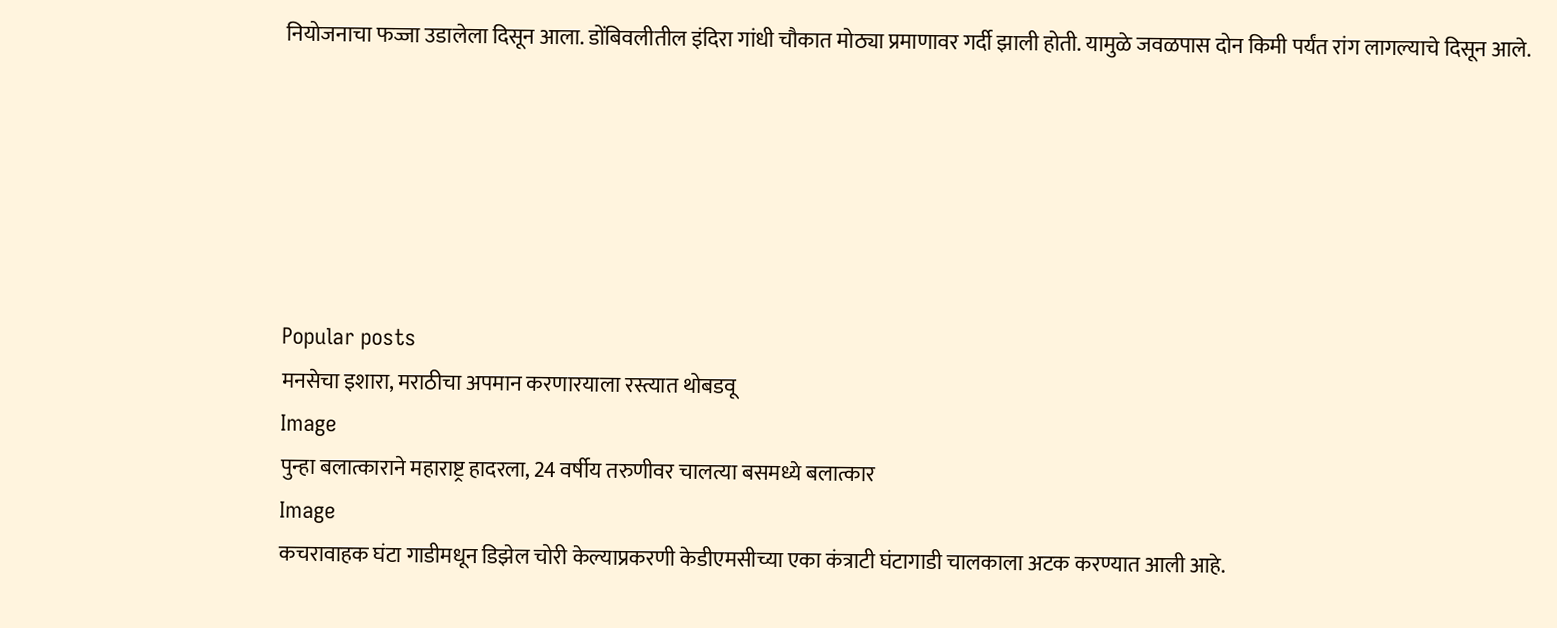नियोजनाचा फज्जा उडालेला दिसून आला. डोंबिवलीतील इंदिरा गांधी चौकात मोठ्या प्रमाणावर गर्दी झाली होती. यामुळे जवळपास दोन किमी पर्यंत रांग लागल्याचे दिसून आले.






Popular posts
मनसेचा इशारा, मराठीचा अपमान करणारयाला रस्त्यात थोबडवू
Image
पुन्हा बलात्काराने महाराष्ट्र हादरला, 24 वर्षीय तरुणीवर चालत्या बसमध्ये बलात्कार
Image
कचरावाहक घंटा गाडीमधून डिझेल चोरी केल्याप्रकरणी केडीएमसीच्या एका कंत्राटी घंटागाडी चालकाला अटक करण्यात आली आहे.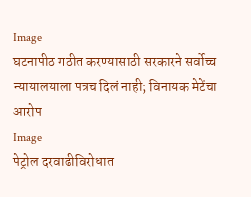Image
घटनापीठ गठीत करण्यासाठी सरकारने सर्वोच्च न्यायालयाला पत्रच दिलं नाही; विनायक मेटेंचा आरोप
Image
पेट्रोल दरवाढीविरोधात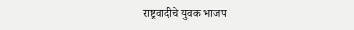राष्ट्रवादीचे युवक भाजप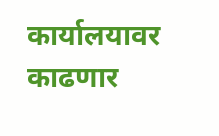कार्यालयावर काढणार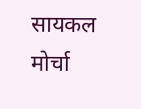सायकल मोर्चा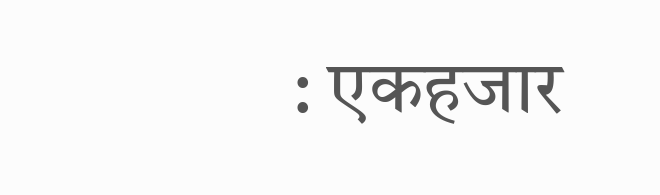: एकहजार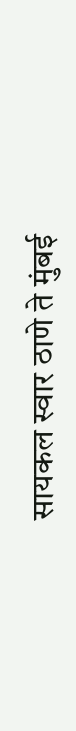सायकल स्वार ठाणे ते मुंबई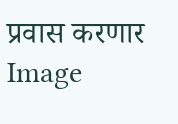प्रवास करणार
Image